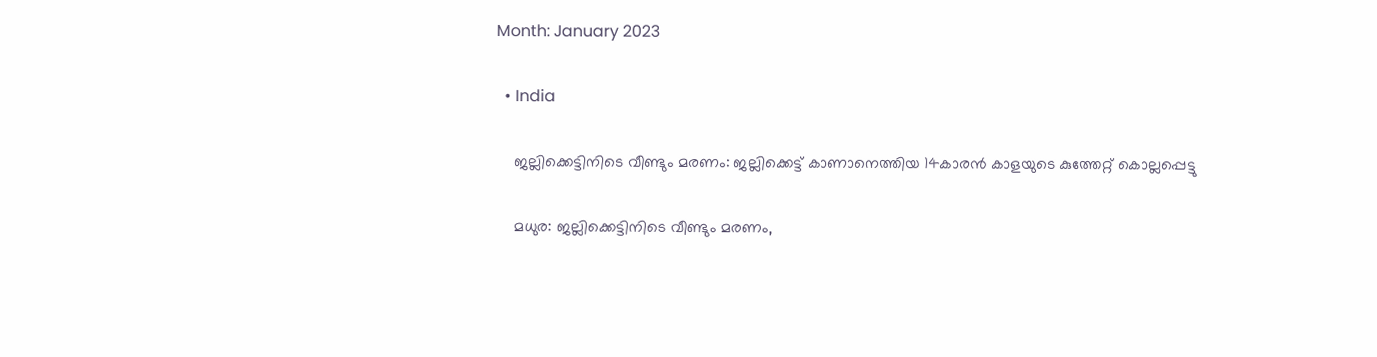Month: January 2023

  • India

    ജല്ലിക്കെട്ടിനിടെ വീണ്ടും മരണം: ജല്ലിക്കെട്ട് കാണാനെത്തിയ 14കാരൻ കാളയുടെ കുത്തേറ്റ് കൊല്ലപ്പെട്ടു

    മധുര: ജല്ലിക്കെട്ടിനിടെ വീണ്ടും മരണം,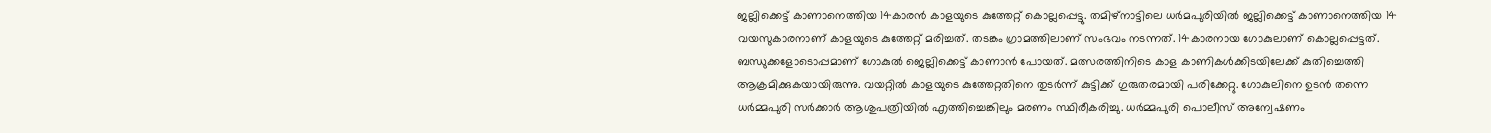ജല്ലിക്കെട്ട് കാണാനെത്തിയ 14കാരൻ കാളയുടെ കുത്തേറ്റ് കൊല്ലപ്പെട്ടു. തമിഴ്‌നാട്ടിലെ ധർമപുരിയിൽ ജല്ലിക്കെട്ട് കാണാനെത്തിയ 14 വയസുകാരനാണ് കാളയുടെ കുത്തേറ്റ് മരിച്ചത്. തടങ്കം ഗ്രാമത്തിലാണ് സംഭവം നടന്നത്. 14കാരനായ ഗോകുലാണ് കൊല്ലപ്പെട്ടത്. ബന്ധുക്കളോടൊപ്പമാണ് ഗോകുൽ ജെല്ലിക്കെട്ട് കാണാൻ പോയത്. മത്സരത്തിനിടെ കാള കാണികൾക്കിടയിലേക്ക് കുതിച്ചെത്തി ആക്രമിക്കുകയായിരുന്നു. വയറ്റിൽ കാളയുടെ കുത്തേറ്റതിനെ തുടർന്ന് കുട്ടിക്ക് ഗുരുതരമായി പരിക്കേറ്റു. ഗോകുലിനെ ഉടൻ തന്നെ ധർമ്മപുരി സർക്കാർ ആശുപത്രിയിൽ എത്തിച്ചെങ്കിലും മരണം സ്ഥിരീകരിച്ചു. ധർമ്മപുരി പൊലീസ് അന്വേഷണം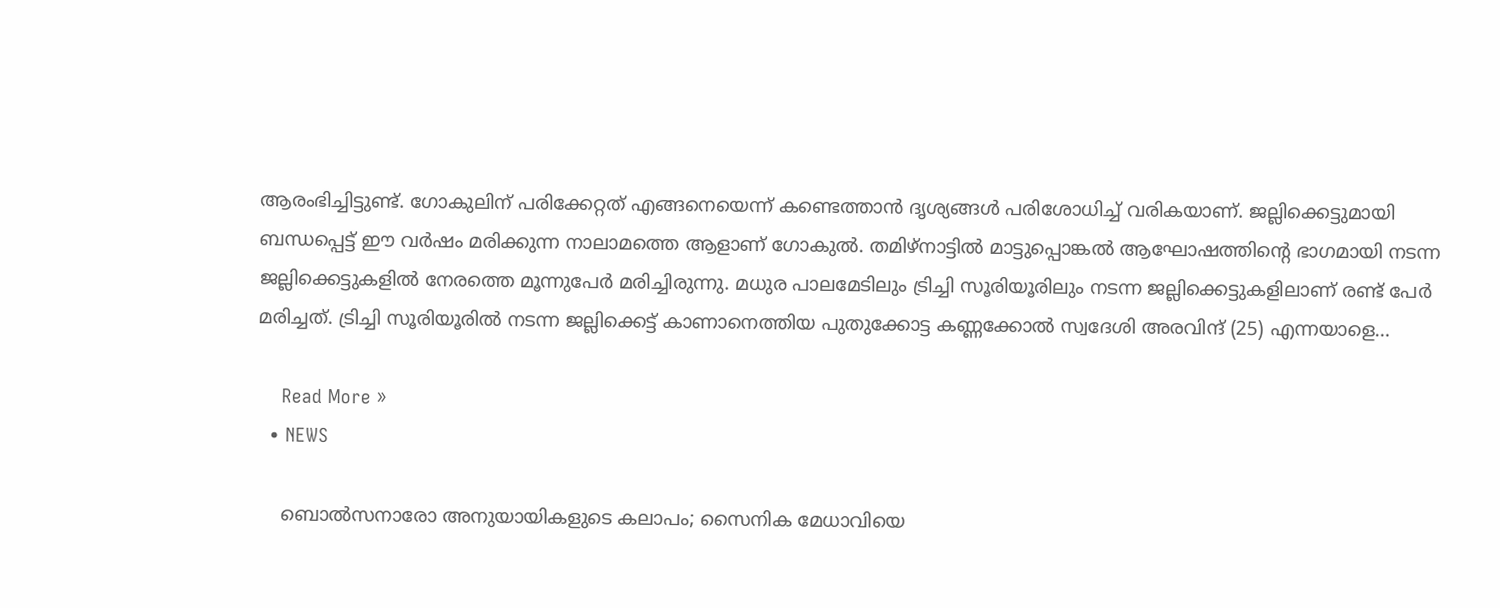ആരംഭിച്ചിട്ടുണ്ട്. ഗോകുലിന് പരിക്കേറ്റത് എങ്ങനെയെന്ന് കണ്ടെത്താൻ ദൃശ്യങ്ങൾ പരിശോധിച്ച് വരികയാണ്. ജല്ലിക്കെട്ടുമായി ബന്ധപ്പെട്ട് ഈ വർഷം മരിക്കുന്ന നാലാമത്തെ ആളാണ് ഗോകുൽ. തമിഴ്നാട്ടിൽ മാട്ടുപ്പൊങ്കൽ ആഘോഷത്തിന്‍റെ ഭാഗമായി നടന്ന ജല്ലിക്കെട്ടുകളിൽ നേരത്തെ മൂന്നുപേർ മരിച്ചിരുന്നു. മധുര പാലമേടിലും ട്രിച്ചി സൂരിയൂരിലും നടന്ന ജല്ലിക്കെട്ടുകളിലാണ് രണ്ട് പേർ മരിച്ചത്. ട്രിച്ചി സൂരിയൂരിൽ നടന്ന ജല്ലിക്കെട്ട് കാണാനെത്തിയ പുതുക്കോട്ട കണ്ണക്കോൽ സ്വദേശി അരവിന്ദ് (25) എന്നയാളെ…

    Read More »
  • NEWS

    ബൊൽസനാരോ അനുയായികളുടെ കലാപം; സൈനിക മേധാവിയെ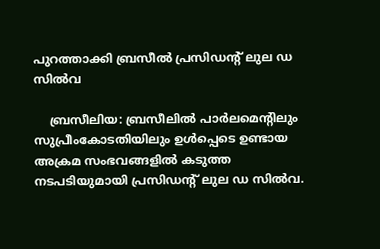പുറത്താക്കി ബ്രസീല്‍ പ്രസിഡന്‍റ് ലുല ഡ സിൽവ

    ബ്രസീലിയ: ബ്രസീലിൽ പാർലമെന്റിലും സുപ്രീംകോടതിയിലും ഉൾപ്പെടെ ഉണ്ടായ അക്രമ സംഭവങ്ങളിൽ കടുത്ത നടപടിയുമായി പ്രസിഡന്‍റ് ലുല ഡ സിൽവ.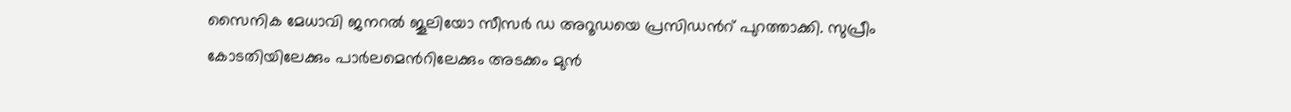സൈനിക മേധാവി ജനറൽ ജൂലിയോ സീസർ ഡ അറൂഡയെ പ്രസിഡന്‍റ് പുറത്താക്കി. സുപ്രീം കോടതിയിലേക്കും പാർലമെന്‍റിലേക്കും അടക്കം മുൻ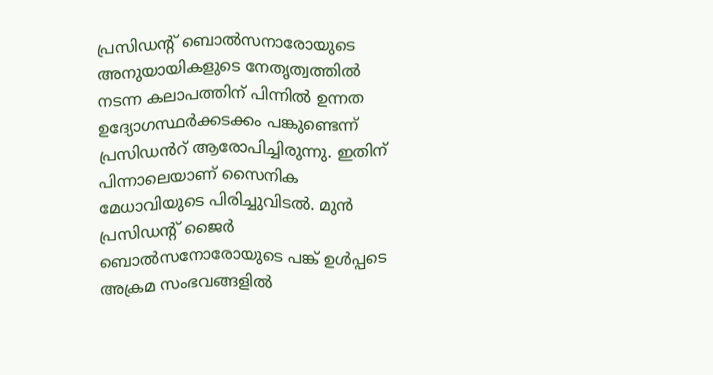പ്രസിഡന്‍റ് ബൊൽസനാരോയുടെ അനുയായികളുടെ നേതൃത്വത്തിൽ നടന്ന കലാപത്തിന് പിന്നിൽ ഉന്നത ഉദ്യോഗസ്ഥർക്കടക്കം പങ്കുണ്ടെന്ന് പ്രസിഡൻറ് ആരോപിച്ചിരുന്നു. ഇതിന് പിന്നാലെയാണ് സൈനിക മേധാവിയുടെ പിരിച്ചുവിടൽ. മുൻ പ്രസിഡന്‍റ് ജൈർ ബൊൽസനോരോയുടെ പങ്ക് ഉൾപ്പടെ അക്രമ സംഭവങ്ങളിൽ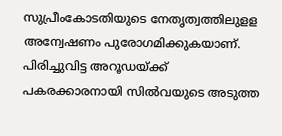സുപ്രീംകോടതിയുടെ നേതൃത്വത്തിലുളള അന്വേഷണം പുരോഗമിക്കുകയാണ്. പിരിച്ചുവിട്ട അറൂഡയ്ക്ക് പകരക്കാരനായി സിൽവയുടെ അടുത്ത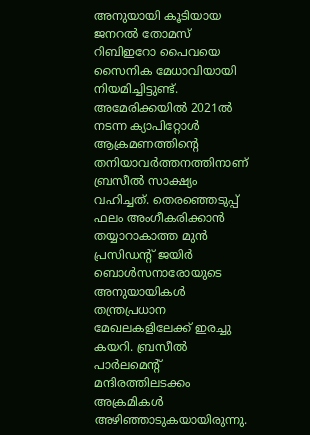അനുയായി കൂടിയായ ജനറൽ തോമസ് റിബിഇറോ പൈവയെ സൈനിക മേധാവിയായി നിയമിച്ചിട്ടുണ്ട്. അമേരിക്കയിൽ 2021ൽ നടന്ന ക്യാപിറ്റോൾ ആക്രമണത്തിന്‍റെ തനിയാവർത്തനത്തിനാണ് ബ്രസീൽ സാക്ഷ്യം വഹിച്ചത്. തെരഞ്ഞെടുപ്പ് ഫലം അംഗീകരിക്കാൻ തയ്യാറാകാത്ത മുൻ പ്രസിഡന്റ് ജയിർ ബൊൾസനാരോയുടെ അനുയായികൾ തന്ത്രപ്രധാന മേഖലകളിലേക്ക് ഇരച്ചു കയറി. ബ്രസീൽ പാർലമെന്‍റ് മന്ദിരത്തിലടക്കം അക്രമികൾ അഴിഞ്ഞാടുകയായിരുന്നു.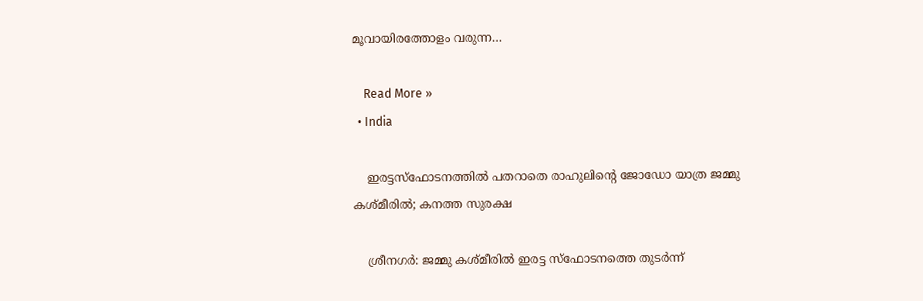മൂവായിരത്തോളം വരുന്ന…

    Read More »
  • India

    ഇരട്ടസ്‌ഫോടനത്തില്‍ പതറാതെ രാഹുലിന്റെ ജോഡോ യാത്ര ജമ്മു കശ്മീരില്‍; കനത്ത സുരക്ഷ

    ശ്രീനഗര്‍: ജമ്മു കശ്മീരില്‍ ഇരട്ട സ്‌ഫോടനത്തെ തുടര്‍ന്ന്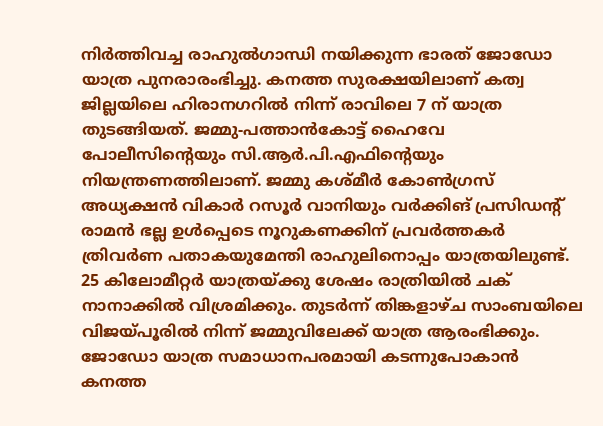നിര്‍ത്തിവച്ച രാഹുല്‍ഗാന്ധി നയിക്കുന്ന ഭാരത് ജോഡോ യാത്ര പുനരാരംഭിച്ചു. കനത്ത സുരക്ഷയിലാണ് കത്വ ജില്ലയിലെ ഹിരാനഗറില്‍ നിന്ന് രാവിലെ 7 ന് യാത്ര തുടങ്ങിയത്. ജമ്മു-പത്താന്‍കോട്ട് ഹൈവേ പോലീസിന്റെയും സി.ആര്‍.പി.എഫിന്റെയും നിയന്ത്രണത്തിലാണ്. ജമ്മു കശ്മീര്‍ കോണ്‍ഗ്രസ് അധ്യക്ഷന്‍ വികാര്‍ റസൂര്‍ വാനിയും വര്‍ക്കിങ് പ്രസിഡന്റ് രാമന്‍ ഭല്ല ഉള്‍പ്പെടെ നൂറുകണക്കിന് പ്രവര്‍ത്തകര്‍ ത്രിവര്‍ണ പതാകയുമേന്തി രാഹുലിനൊപ്പം യാത്രയിലുണ്ട്. 25 കിലോമീറ്റര്‍ യാത്രയ്ക്കു ശേഷം രാത്രിയില്‍ ചക് നാനാക്കില്‍ വിശ്രമിക്കും. തുടര്‍ന്ന് തിങ്കളാഴ്ച സാംബയിലെ വിജയ്പൂരില്‍ നിന്ന് ജമ്മുവിലേക്ക് യാത്ര ആരംഭിക്കും. ജോഡോ യാത്ര സമാധാനപരമായി കടന്നുപോകാന്‍ കനത്ത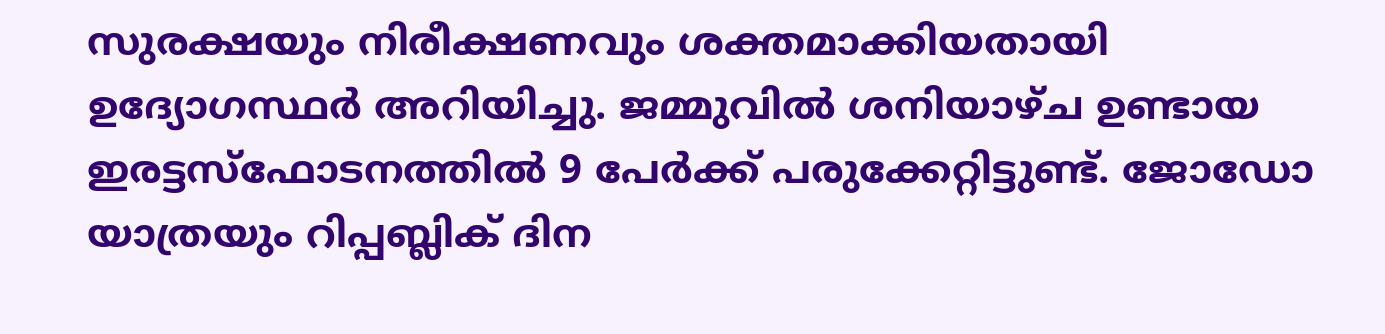സുരക്ഷയും നിരീക്ഷണവും ശക്തമാക്കിയതായി ഉദ്യോഗസ്ഥര്‍ അറിയിച്ചു. ജമ്മുവില്‍ ശനിയാഴ്ച ഉണ്ടായ ഇരട്ടസ്‌ഫോടനത്തില്‍ 9 പേര്‍ക്ക് പരുക്കേറ്റിട്ടുണ്ട്. ജോഡോ യാത്രയും റിപ്പബ്ലിക് ദിന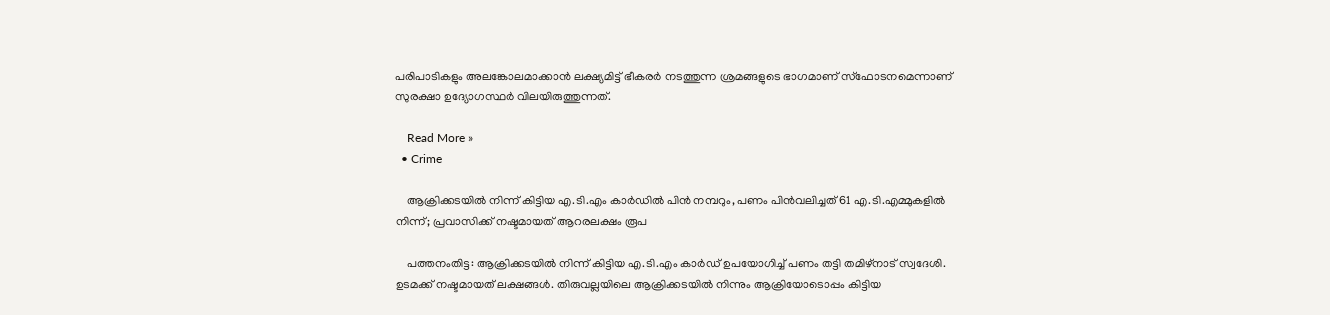പരിപാടികളും അലങ്കോലമാക്കാന്‍ ലക്ഷ്യമിട്ട് ഭീകരര്‍ നടത്തുന്ന ശ്രമങ്ങളുടെ ഭാഗമാണ് സ്‌ഫോടനമെന്നാണ് സുരക്ഷാ ഉദ്യോഗസ്ഥര്‍ വിലയിരുത്തുന്നത്.

    Read More »
  • Crime

    ആക്രിക്കടയില്‍ നിന്ന് കിട്ടിയ എ.ടി.എം കാര്‍ഡില്‍ പിന്‍ നമ്പറും, പണം പിന്‍വലിച്ചത് 61 എ.ടി.എമ്മുകളില്‍ നിന്ന്; പ്രവാസിക്ക് നഷ്ടമായത് ആറരലക്ഷം രൂപ

    പത്തനംതിട്ട: ആക്രിക്കടയില്‍ നിന്ന് കിട്ടിയ എ.ടി.എം കാര്‍ഡ് ഉപയോഗിച്ച് പണം തട്ടി തമിഴ്‌നാട് സ്വദേശി. ഉടമക്ക് നഷ്ടമായത് ലക്ഷങ്ങള്‍. തിരുവല്ലയിലെ ആക്രിക്കടയില്‍ നിന്നും ആക്രിയോടൊപ്പം കിട്ടിയ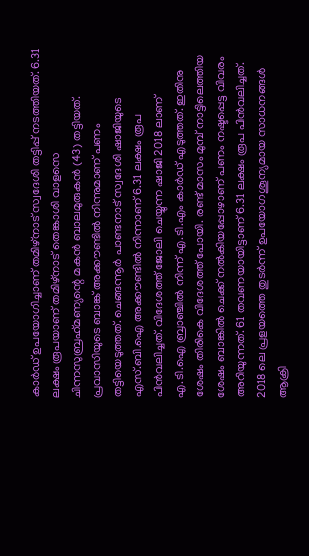കാര്‍ഡ് ഉപയോഗിച്ചാണ് തമിഴ്‌നാട് സ്വദേശി തട്ടിപ്പ് നടത്തിയത്. 6.31 ലക്ഷം രൂപയാണ് തമിഴ്നാട് തെങ്കാശി വാളസെ ചിന്നസുബ്രഹ്‌മണ്യന്റെ മകന്‍ ബാലമുരുകന്‍ (43) തട്ടിയത്. പ്രവാസിയുടെ ബാങ്ക് അക്കൗണ്ടില്‍ നിന്നുമാണ് പണം തട്ടിയെടുത്തത്. ചെങ്ങന്നൂര്‍ പാണ്ടനാട് സ്വദേശി ഷാജിയുടെ എസ്.ബി.ഐ അക്കൗണ്ടില്‍ നിന്നാണ് 6.31 ലക്ഷം രൂപ പിന്‍വലിച്ചത്. വിദേശത്ത് ജോലി ചെയ്യുന്ന ഷാജി 2018 ലാണ് എ.ടി.ഐ ബ്രാഞ്ചില്‍ നിന്ന് എ.ടി.എം കാര്‍ഡ് എടുത്തത്. ഇതിനു ശേഷം തിരികെ വിദേശത്ത് പോയി. രണ്ട് മാസം മുമ്പ് നാട്ടിലെത്തിയ ശേഷം ബാങ്കില്‍ ചെക്ക് നല്‍കിയപ്പോഴാണ് പണം നഷ്ടപ്പെട്ട വിവരം അറിയുന്നത്. 61 തവണയായിട്ടാണ് 6.31 ലക്ഷം രൂപ പിന്‍വലിച്ചത്. 2018 ലെ പ്രളയത്തെ തുടര്‍ന്ന് ഉപയോഗശൂന്യമായ സാധനങ്ങള്‍ ആക്രി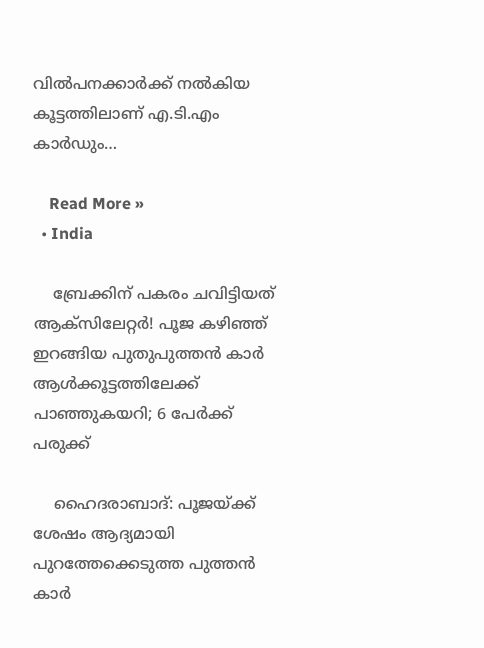വില്‍പനക്കാര്‍ക്ക് നല്‍കിയ കൂട്ടത്തിലാണ് എ.ടി.എം കാര്‍ഡും…

    Read More »
  • India

    ബ്രേക്കിന് പകരം ചവിട്ടിയത് ആക്‌സിലേറ്റര്‍! പൂജ കഴിഞ്ഞ് ഇറങ്ങിയ പുതുപുത്തന്‍ കാര്‍ ആള്‍ക്കൂട്ടത്തിലേക്ക് പാഞ്ഞുകയറി; 6 പേര്‍ക്ക് പരുക്ക്

    ഹൈദരാബാദ്: പൂജയ്ക്ക് ശേഷം ആദ്യമായി പുറത്തേക്കെടുത്ത പുത്തന്‍ കാര്‍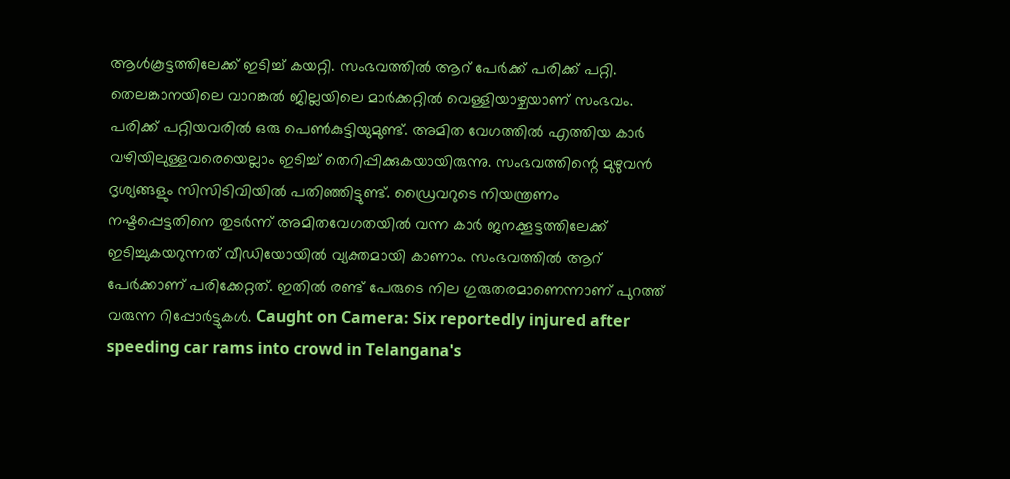ആള്‍കൂട്ടത്തിലേക്ക് ഇടിച്ച് കയറ്റി. സംഭവത്തില്‍ ആറ് പേര്‍ക്ക് പരിക്ക് പറ്റി. തെലങ്കാനയിലെ വാറങ്കല്‍ ജില്ലയിലെ മാര്‍ക്കറ്റില്‍ വെള്ളിയാഴ്ചയാണ് സംഭവം. പരിക്ക് പറ്റിയവരില്‍ ഒരു പെണ്‍കുട്ടിയുമുണ്ട്. അമിത വേഗത്തില്‍ എത്തിയ കാര്‍ വഴിയിലുള്ളവരെയെല്ലാം ഇടിച്ച് തെറിപ്പിക്കുകയായിരുന്നു. സംഭവത്തിന്റെ മുഴുവന്‍ ദൃശ്യങ്ങളും സിസിടിവിയില്‍ പതിഞ്ഞിട്ടുണ്ട്. ഡ്രൈവറുടെ നിയന്ത്രണം നഷ്ടപ്പെട്ടതിനെ തുടര്‍ന്ന് അമിതവേഗതയില്‍ വന്ന കാര്‍ ജനക്കൂട്ടത്തിലേക്ക് ഇടിച്ചുകയറുന്നത് വീഡിയോയില്‍ വ്യക്തമായി കാണാം. സംഭവത്തില്‍ ആറ് പേര്‍ക്കാണ് പരിക്കേറ്റത്. ഇതില്‍ രണ്ട് പേരുടെ നില ഗുരുതരമാണെന്നാണ് പുറത്ത് വരുന്ന റിപ്പോര്‍ട്ടുകള്‍. Caught on Camera: Six reportedly injured after speeding car rams into crowd in Telangana's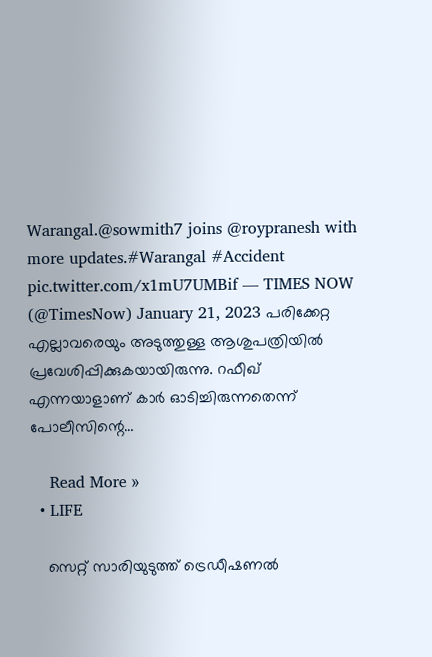Warangal.@sowmith7 joins @roypranesh with more updates.#Warangal #Accident pic.twitter.com/x1mU7UMBif — TIMES NOW (@TimesNow) January 21, 2023 പരിക്കേറ്റ എല്ലാവരെയും അടുത്തുള്ള ആശുപത്രിയില്‍ പ്രവേശിപ്പിക്കുകയായിരുന്നു. റഫീഖ് എന്നയാളാണ് കാര്‍ ഓടിച്ചിരുന്നതെന്ന് പോലീസിന്റെ…

    Read More »
  • LIFE

    സെറ്റ് സാരിയുടുത്ത് ട്രെഡീഷണല്‍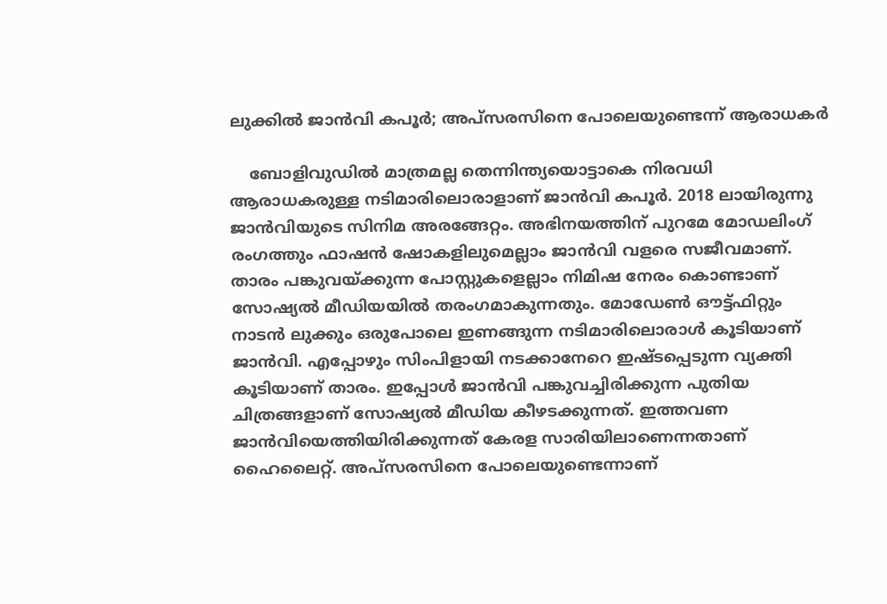ലുക്കില്‍ ജാന്‍വി കപൂര്‍; അപ്‌സരസിനെ പോലെയുണ്ടെന്ന് ആരാധകര്‍

    ബോളിവുഡില്‍ മാത്രമല്ല തെന്നിന്ത്യയൊട്ടാകെ നിരവധി ആരാധകരുള്ള നടിമാരിലൊരാളാണ് ജാന്‍വി കപൂര്‍. 2018 ലായിരുന്നു ജാന്‍വിയുടെ സിനിമ അരങ്ങേറ്റം. അഭിനയത്തിന് പുറമേ മോഡലിംഗ് രംഗത്തും ഫാഷന്‍ ഷോകളിലുമെല്ലാം ജാന്‍വി വളരെ സജീവമാണ്. താരം പങ്കുവയ്ക്കുന്ന പോസ്റ്റുകളെല്ലാം നിമിഷ നേരം കൊണ്ടാണ് സോഷ്യല്‍ മീഡിയയില്‍ തരംഗമാകുന്നതും. മോഡേണ്‍ ഔട്ട്ഫിറ്റും നാടന്‍ ലുക്കും ഒരുപോലെ ഇണങ്ങുന്ന നടിമാരിലൊരാള്‍ കൂടിയാണ് ജാന്‍വി. എപ്പോഴും സിംപിളായി നടക്കാനേറെ ഇഷ്ടപ്പെടുന്ന വ്യക്തി കൂടിയാണ് താരം. ഇപ്പോള്‍ ജാന്‍വി പങ്കുവച്ചിരിക്കുന്ന പുതിയ ചിത്രങ്ങളാണ് സോഷ്യല്‍ മീഡിയ കീഴടക്കുന്നത്. ഇത്തവണ ജാന്‍വിയെത്തിയിരിക്കുന്നത് കേരള സാരിയിലാണെന്നതാണ് ഹൈലൈറ്റ്. അപ്‌സരസിനെ പോലെയുണ്ടെന്നാണ്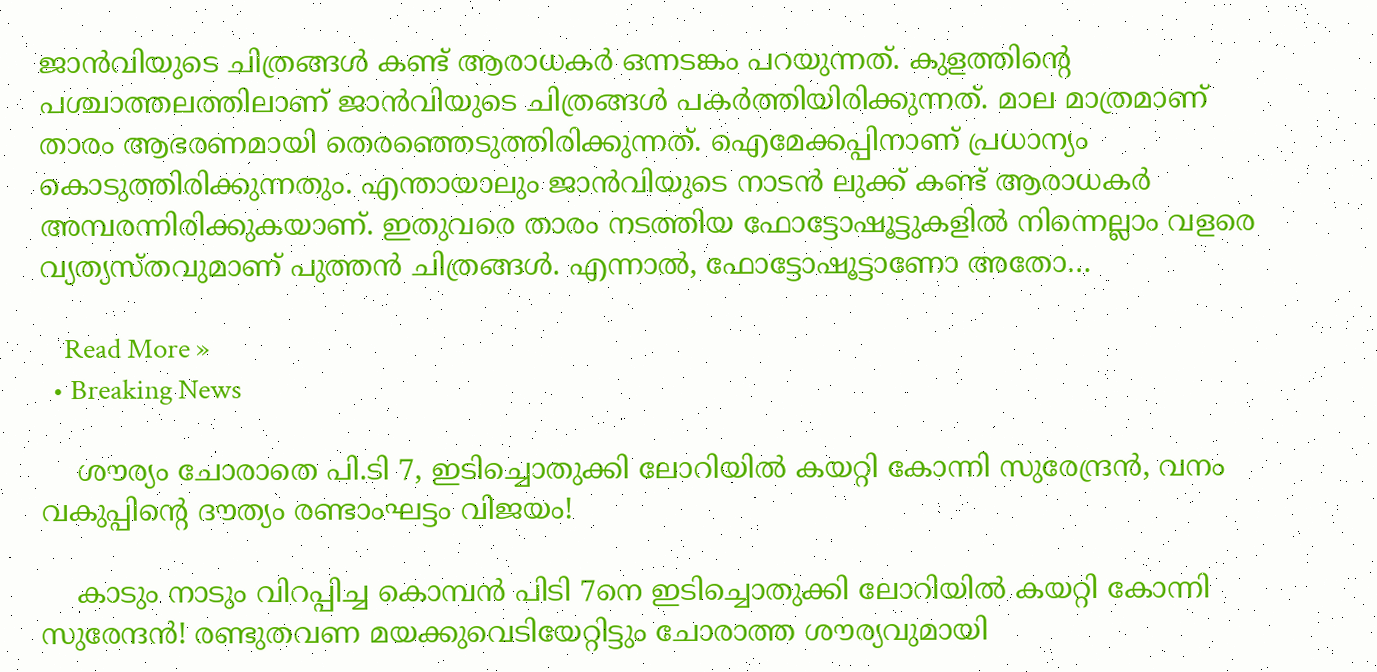ജാന്‍വിയുടെ ചിത്രങ്ങള്‍ കണ്ട് ആരാധകര്‍ ഒന്നടങ്കം പറയുന്നത്. കുളത്തിന്റെ പശ്ചാത്തലത്തിലാണ് ജാന്‍വിയുടെ ചിത്രങ്ങള്‍ പകര്‍ത്തിയിരിക്കുന്നത്. മാല മാത്രമാണ് താരം ആഭരണമായി തെരഞ്ഞെടുത്തിരിക്കുന്നത്. ഐമേക്കപ്പിനാണ് പ്രധാന്യം കൊടുത്തിരിക്കുന്നതും. എന്തായാലും ജാന്‍വിയുടെ നാടന്‍ ലുക്ക് കണ്ട് ആരാധകര്‍ അമ്പരന്നിരിക്കുകയാണ്. ഇതുവരെ താരം നടത്തിയ ഫോട്ടോഷൂട്ടുകളില്‍ നിന്നെല്ലാം വളരെ വ്യത്യസ്തവുമാണ് പുത്തന്‍ ചിത്രങ്ങള്‍. എന്നാല്‍, ഫോട്ടോഷൂട്ടാണോ അതോ…

    Read More »
  • Breaking News

    ശൗര്യം ചോരാതെ പി.ടി 7, ഇടിച്ചൊതുക്കി ലോറിയിൽ കയറ്റി കോന്നി സുരേന്ദ്രൻ, വനം വകുപ്പിന്റെ ദൗത്യം രണ്ടാംഘട്ടം വിജയം!

    കാടും നാടും വിറപ്പിച്ച കൊമ്പൻ പിടി 7നെ ഇടിച്ചൊതുക്കി ലോറിയിൽ കയറ്റി കോന്നി സുരേന്ദൻ! രണ്ടുതവണ മയക്കുവെടിയേറ്റിട്ടും ചോരാത്ത ശൗര്യവുമായി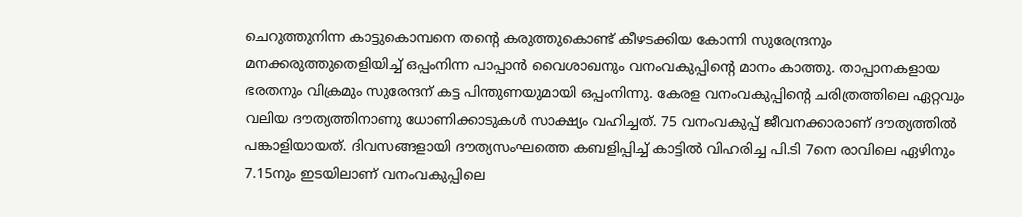ചെറുത്തുനിന്ന കാട്ടുകൊമ്പനെ തന്റെ കരുത്തുകൊണ്ട് കീഴടക്കിയ കോന്നി സുരേന്ദ്രനും മനക്കരുത്തുതെളിയിച്ച് ഒപ്പംനിന്ന പാപ്പാൻ വൈശാഖനും വനംവകുപ്പിന്റെ മാനം കാത്തു. താപ്പാനകളായ ഭരതനും വിക്രമും സുരേന്ദന് കട്ട പിന്തുണയുമായി ഒപ്പംനിന്നു. കേരള വനംവകുപ്പിന്റെ ചരിത്രത്തിലെ ഏറ്റവും വലിയ ദൗത്യത്തിനാണു ധോണിക്കാടുകൾ സാക്ഷ്യം വഹിച്ചത്. 75 വനംവകുപ്പ് ജീവനക്കാരാണ് ദൗത്യത്തിൽ പങ്കാളിയായത്. ദിവസങ്ങളായി ദൗത്യസംഘത്തെ കബളിപ്പിച്ച് കാട്ടിൽ വിഹരിച്ച പി.ടി 7നെ രാവിലെ ഏഴിനും 7.15നും ഇടയിലാണ് വനംവകുപ്പിലെ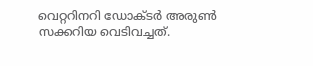വെറ്ററിനറി ഡോക്ടർ അ‌രുൺ സക്കറിയ വെടിവച്ചത്.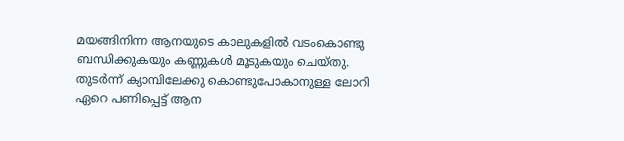മയങ്ങിനിന്ന ആനയുടെ കാലുകളിൽ വടംകൊണ്ടു ബന്ധിക്കുകയും കണ്ണുകൾ മൂടുകയും ചെയ്തു. തുടർന്ന് ക്യാമ്പിലേക്കു കൊണ്ടുപോകാനുള്ള ലോറി ഏറെ പണിപ്പെട്ട് ആന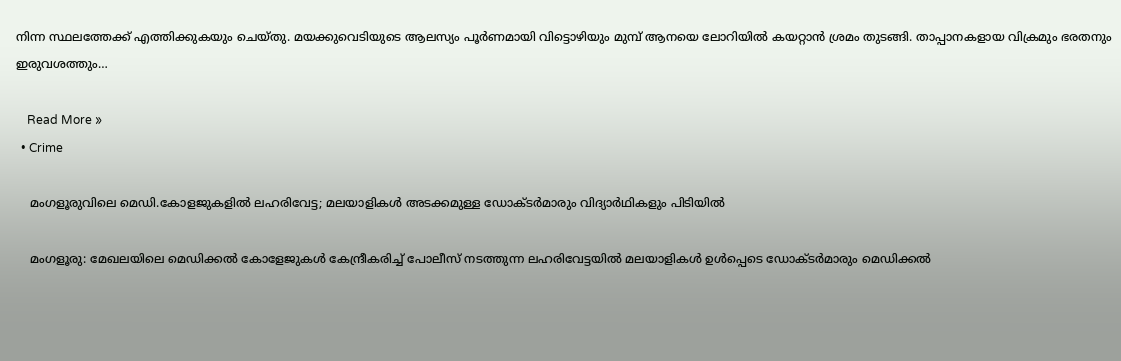നിന്ന സ്ഥലത്തേക്ക് എത്തിക്കുകയും ചെയ്തു. മയക്കുവെടിയുടെ ആലസ്യം പൂർണമായി വിട്ടൊഴിയും മുമ്പ് ആനയെ ലോറിയിൽ കയറ്റാൻ ശ്രമം തുടങ്ങി. താപ്പാനകളായ വിക്രമും ഭരതനും ഇരുവശത്തും…

    Read More »
  • Crime

    മംഗളൂരുവിലെ മെഡി.കോളജുകളില്‍ ലഹരിവേട്ട; മലയാളികള്‍ അടക്കമുള്ള ഡോക്ടര്‍മാരും വിദ്യാര്‍ഥികളും പിടിയില്‍

    മംഗളൂരു: മേഖലയിലെ മെഡിക്കല്‍ കോളേജുകള്‍ കേന്ദ്രീകരിച്ച് പോലീസ് നടത്തുന്ന ലഹരിവേട്ടയില്‍ മലയാളികള്‍ ഉള്‍പ്പെടെ ഡോക്ടര്‍മാരും മെഡിക്കല്‍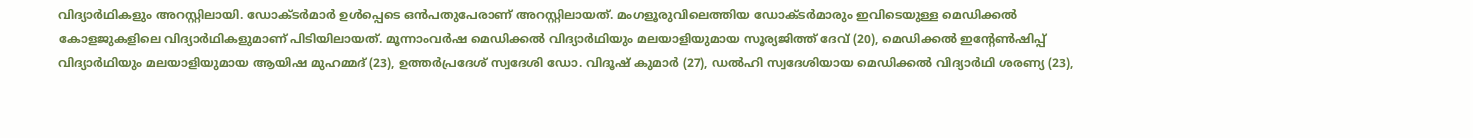വിദ്യാര്‍ഥികളും അറസ്റ്റിലായി. ഡോക്ടര്‍മാര്‍ ഉള്‍പ്പെടെ ഒന്‍പതുപേരാണ് അറസ്റ്റിലായത്. മംഗളൂരുവിലെത്തിയ ഡോക്ടര്‍മാരും ഇവിടെയുള്ള മെഡിക്കല്‍ കോളജുകളിലെ വിദ്യാര്‍ഥികളുമാണ് പിടിയിലായത്. മൂന്നാംവര്‍ഷ മെഡിക്കല്‍ വിദ്യാര്‍ഥിയും മലയാളിയുമായ സൂര്യജിത്ത് ദേവ് (20), മെഡിക്കല്‍ ഇന്റേണ്‍ഷിപ്പ് വിദ്യാര്‍ഥിയും മലയാളിയുമായ ആയിഷ മുഹമ്മദ് (23), ഉത്തര്‍പ്രദേശ് സ്വദേശി ഡോ. വിദൂഷ് കുമാര്‍ (27), ഡല്‍ഹി സ്വദേശിയായ മെഡിക്കല്‍ വിദ്യാര്‍ഥി ശരണ്യ (23),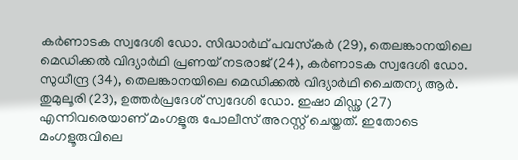കര്‍ണാടക സ്വദേശി ഡോ. സിദ്ധാര്‍ഥ് പവസ്‌കര്‍ (29), തെലങ്കാനയിലെ മെഡിക്കല്‍ വിദ്യാര്‍ഥി പ്രണയ് നടരാജ് (24), കര്‍ണാടക സ്വദേശി ഡോ. സുധീന്ദ്ര (34), തെലങ്കാനയിലെ മെഡിക്കല്‍ വിദ്യാര്‍ഥി ചൈതന്യ ആര്‍. തുമുലൂരി (23), ഉത്തര്‍പ്രദേശ് സ്വദേശി ഡോ. ഇഷാ മിഡ്ഢ (27) എന്നിവരെയാണ് മംഗളൂരു പോലീസ് അറസ്റ്റ് ചെയ്തത്. ഇതോടെ മംഗളൂരുവിലെ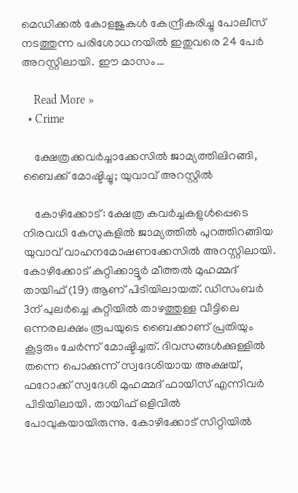മെഡിക്കല്‍ കോളജുകള്‍ കേന്ദ്രീകരിച്ചു പോലീസ് നടത്തുന്ന പരിശോധനയില്‍ ഇതുവരെ 24 പേര്‍ അറസ്റ്റിലായി. ഈ മാസം…

    Read More »
  • Crime

    ക്ഷേത്രക്കവര്‍ച്ചാക്കേസില്‍ ജാമ്യത്തിലിറങ്ങി, ബൈക്ക് മോഷ്ടിച്ചു; യുവാവ് അറസ്റ്റില്‍

    കോഴിക്കോട്: ക്ഷേത്ര കവര്‍ച്ചകളുള്‍പ്പെടെ നിരവധി കേസുകളില്‍ ജാമ്യത്തില്‍ പുറത്തിറങ്ങിയ യുവാവ് വാഹനമോഷണക്കേസില്‍ അറസ്റ്റിലായി. കോഴിക്കോട് കുറ്റിക്കാട്ടൂര്‍ മീത്തല്‍ മുഹമ്മദ് തായിഫ് (19) ആണ് പിടിയിലായത്. ഡിസംബര്‍ 3ന് പുലര്‍ച്ചെ കുറ്റിയില്‍ താഴത്തുള്ള വീട്ടിലെ ഒന്നരലക്ഷം രൂപയുടെ ബൈക്കാണ് പ്രതിയും കൂട്ടരും ചേര്‍ന്ന് മോഷ്ടിച്ചത്. ദിവസങ്ങള്‍ക്കുള്ളില്‍ തന്നെ പൊക്കുന്ന് സ്വദേശിയായ അക്ഷയ്, ഫറോക്ക് സ്വദേശി മുഹമ്മദ് ഫായിസ് എന്നിവര്‍ പിടിയിലായി. തായിഫ് ഒളിവില്‍ പോവുകയായിരുന്നു. കോഴിക്കോട് സിറ്റിയില്‍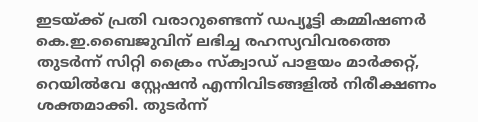ഇടയ്ക്ക് പ്രതി വരാറുണ്ടെന്ന് ഡപ്യൂട്ടി കമ്മിഷണര്‍ കെ.ഇ.ബൈജുവിന് ലഭിച്ച രഹസ്യവിവരത്തെ തുടര്‍ന്ന് സിറ്റി ക്രൈം സ്‌ക്വാഡ് പാളയം മാര്‍ക്കറ്റ്, റെയില്‍വേ സ്റ്റേഷന്‍ എന്നിവിടങ്ങളില്‍ നിരീക്ഷണം ശക്തമാക്കി. തുടര്‍ന്ന്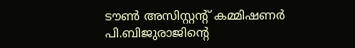ടൗണ്‍ അസിസ്റ്റന്റ് കമ്മിഷണര്‍ പി.ബിജുരാജിന്റെ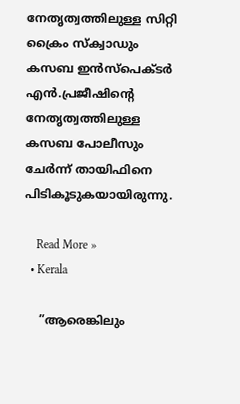നേതൃത്വത്തിലുള്ള സിറ്റി ക്രൈം സ്‌ക്വാഡും കസബ ഇന്‍സ്‌പെക്ടര്‍ എന്‍.പ്രജീഷിന്റെ നേതൃത്വത്തിലുള്ള കസബ പോലീസും ചേര്‍ന്ന് തായിഫിനെ പിടികൂടുകയായിരുന്നു.

    Read More »
  • Kerala

    ”ആരെങ്കിലും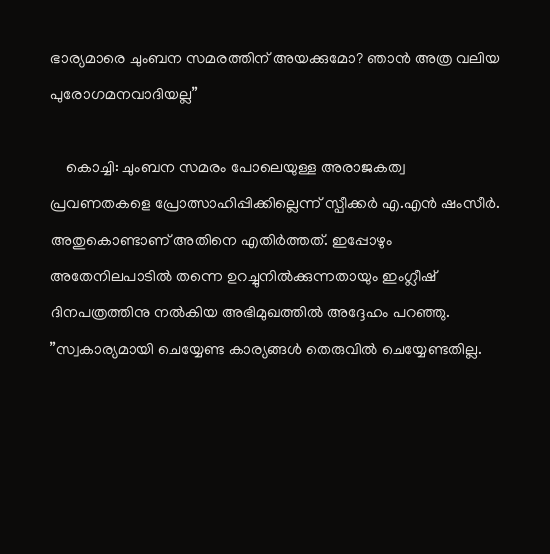ഭാര്യമാരെ ചുംബന സമരത്തിന് അയക്കുമോ? ഞാന്‍ അത്ര വലിയ പുരോഗമനവാദിയല്ല”

    കൊച്ചി: ചുംബന സമരം പോലെയുള്ള അരാജകത്വ പ്രവണതകളെ പ്രോത്സാഹിപ്പിക്കില്ലെന്ന് സ്പീക്കര്‍ എ.എന്‍ ഷംസീര്‍. അതുകൊണ്ടാണ് അതിനെ എതിര്‍ത്തത്. ഇപ്പോഴും അതേനിലപാടില്‍ തന്നെ ഉറച്ചുനില്‍ക്കുന്നതായും ഇംഗ്ലീഷ് ദിനപത്രത്തിനു നല്‍കിയ അഭിമുഖത്തില്‍ അദ്ദേഹം പറഞ്ഞു. ”സ്വകാര്യമായി ചെയ്യേണ്ട കാര്യങ്ങള്‍ തെരുവില്‍ ചെയ്യേണ്ടതില്ല.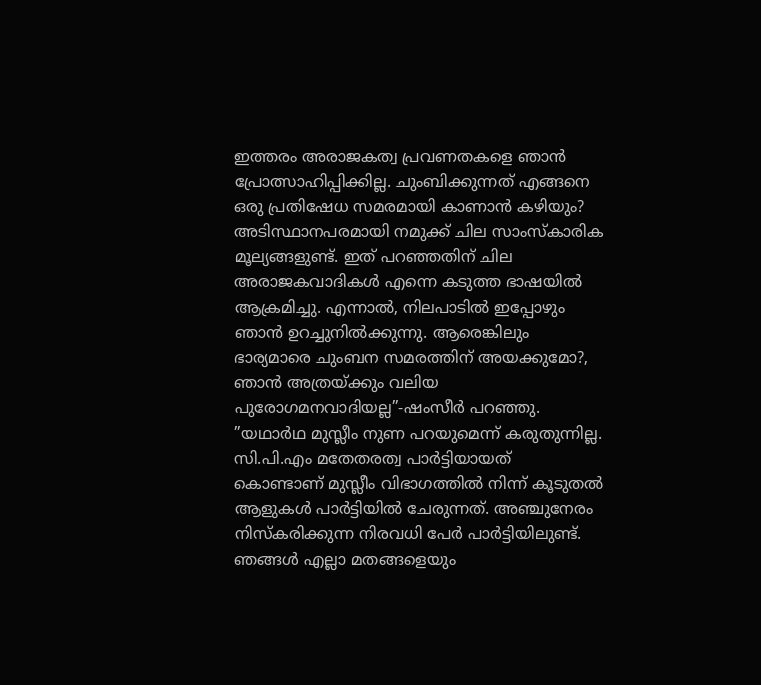ഇത്തരം അരാജകത്വ പ്രവണതകളെ ഞാന്‍ പ്രോത്സാഹിപ്പിക്കില്ല. ചുംബിക്കുന്നത് എങ്ങനെ ഒരു പ്രതിഷേധ സമരമായി കാണാന്‍ കഴിയും? അടിസ്ഥാനപരമായി നമുക്ക് ചില സാംസ്‌കാരിക മൂല്യങ്ങളുണ്ട്. ഇത് പറഞ്ഞതിന് ചില അരാജകവാദികള്‍ എന്നെ കടുത്ത ഭാഷയില്‍ ആക്രമിച്ചു. എന്നാല്‍, നിലപാടില്‍ ഇപ്പോഴും ഞാന്‍ ഉറച്ചുനില്‍ക്കുന്നു. ആരെങ്കിലും ഭാര്യമാരെ ചുംബന സമരത്തിന് അയക്കുമോ?, ഞാന്‍ അത്രയ്ക്കും വലിയ പുരോഗമനവാദിയല്ല”-ഷംസീര്‍ പറഞ്ഞു. ”യഥാര്‍ഥ മുസ്ലീം നുണ പറയുമെന്ന് കരുതുന്നില്ല. സി.പി.എം മതേതരത്വ പാര്‍ട്ടിയായത് കൊണ്ടാണ് മുസ്ലീം വിഭാഗത്തില്‍ നിന്ന് കൂടുതല്‍ ആളുകള്‍ പാര്‍ട്ടിയില്‍ ചേരുന്നത്. അഞ്ചുനേരം നിസ്‌കരിക്കുന്ന നിരവധി പേര്‍ പാര്‍ട്ടിയിലുണ്ട്. ഞങ്ങള്‍ എല്ലാ മതങ്ങളെയും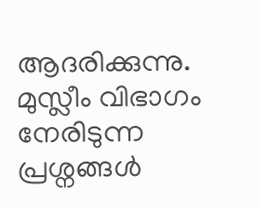ആദരിക്കുന്നു. മുസ്ലീം വിഭാഗം നേരിടുന്ന പ്രശ്നങ്ങള്‍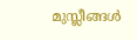മുസ്ലീങ്ങള്‍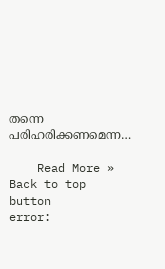തന്നെ പരിഹരിക്കണമെന്ന…

    Read More »
Back to top button
error: